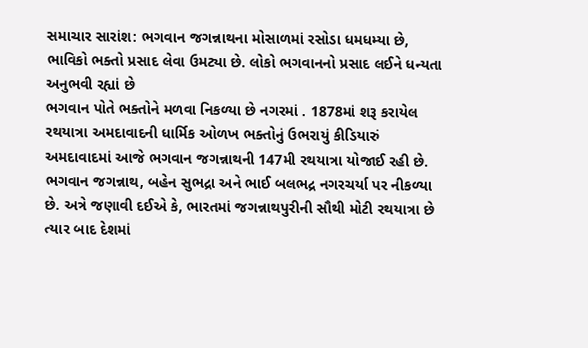સમાચાર સારાંશ: ભગવાન જગન્નાથના મોસાળમાં રસોડા ધમધમ્યા છે, ભાવિકો ભક્તો પ્રસાદ લેવા ઉમટ્યા છે. લોકો ભગવાનનો પ્રસાદ લઈને ધન્યતા અનુભવી રહ્યાં છે
ભગવાન પોતે ભક્તોને મળવા નિકળ્યા છે નગરમાં . 1878માં શરૂ કરાયેલ રથયાત્રા અમદાવાદની ધાર્મિક ઓળખ ભક્તોનું ઉભરાયું કીડિયારું
અમદાવાદમાં આજે ભગવાન જગન્નાથની 147મી રથયાત્રા યોજાઈ રહી છે. ભગવાન જગન્નાથ, બહેન સુભદ્રા અને ભાઈ બલભદ્ર નગરચર્યા પર નીકળ્યા છે. અત્રે જણાવી દઈએ કે, ભારતમાં જગન્નાથપુરીની સૌથી મોટી રથયાત્રા છે ત્યાર બાદ દેશમાં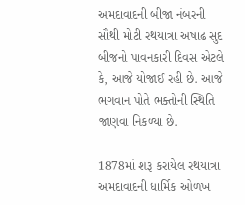અમદાવાદની બીજા નંબરની સૌથી મોટી રથયાત્રા અષાઢ સુદ બીજનો પાવનકારી દિવસ એટલે કે, આજે યોજાઈ રહી છે. આજે ભગવાન પોતે ભક્તોની સ્થિતિ જાણવા નિકળ્યા છે.

1878માં શરૂ કરાયેલ રથયાત્રા અમદાવાદની ધાર્મિક ઓળખ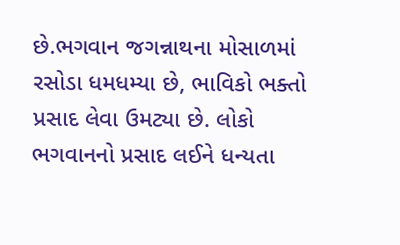છે.ભગવાન જગન્નાથના મોસાળમાં રસોડા ધમધમ્યા છે, ભાવિકો ભક્તો પ્રસાદ લેવા ઉમટ્યા છે. લોકો ભગવાનનો પ્રસાદ લઈને ધન્યતા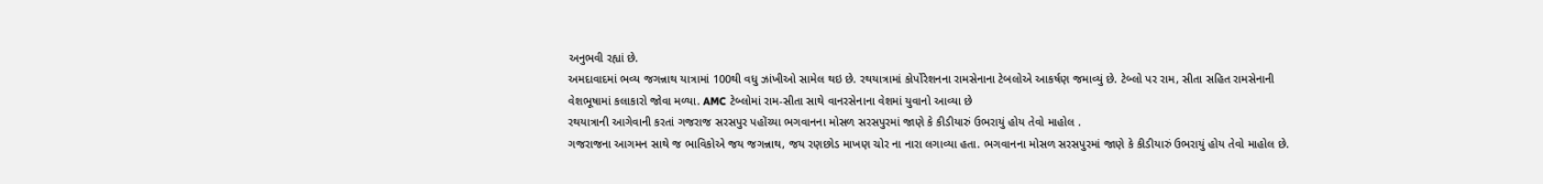અનુભવી રહ્યાં છે.
અમદાવાદમાં ભવ્ય જગન્નાથ યાત્રામાં 100થી વધુ ઝાંખીઓ સામેલ થઇ છે. રથયાત્રામાં કોર્પોરેશનના રામસેનાના ટેબલોએ આકર્ષણ જમાવ્યું છે. ટેબ્લો પર રામ, સીતા સહિત રામસેનાની વેશભૂષામાં કલાકારો જોવા મળ્યા. AMC ટેબ્લોમાં રામ-સીતા સાથે વાનરસેનાના વેશમાં યુવાનો આવ્યા છે
રથયાત્રાની આગેવાની કરતાં ગજરાજ સરસપુર પહોંચ્યા ભગવાનના મોસળ સરસપુરમાં જાણે કે કીડીયારું ઉભરાયું હોય તેવો માહોલ .
ગજરાજના આગમન સાથે જ ભાવિકોએ જય જગન્નાથ, જય રણછોડ માખણ ચોર ના નારા લગાવ્યા હતા. ભગવાનના મોસળ સરસપુરમાં જાણે કે કીડીયારું ઉભરાયું હોય તેવો માહોલ છે.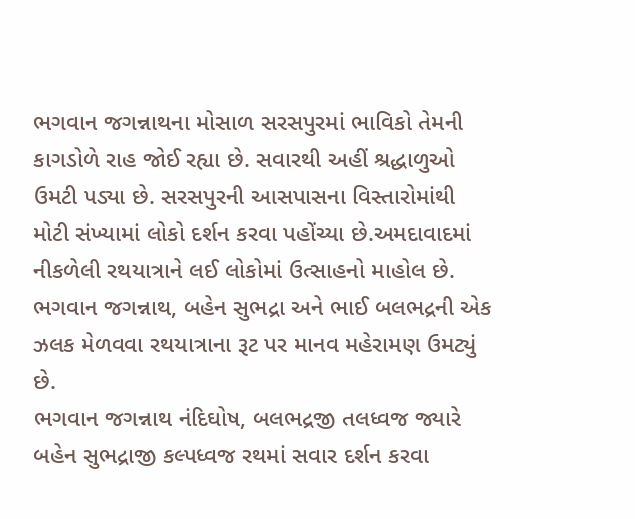ભગવાન જગન્નાથના મોસાળ સરસપુરમાં ભાવિકો તેમની કાગડોળે રાહ જોઈ રહ્યા છે. સવારથી અહીં શ્રદ્ધાળુઓ ઉમટી પડ્યા છે. સરસપુરની આસપાસના વિસ્તારોમાંથી મોટી સંખ્યામાં લોકો દર્શન કરવા પહોંચ્યા છે.અમદાવાદમાં નીકળેલી રથયાત્રાને લઈ લોકોમાં ઉત્સાહનો માહોલ છે. ભગવાન જગન્નાથ, બહેન સુભદ્રા અને ભાઈ બલભદ્રની એક ઝલક મેળવવા રથયાત્રાના રૂટ પર માનવ મહેરામણ ઉમટ્યું છે.
ભગવાન જગન્નાથ નંદિઘોષ, બલભદ્રજી તલધ્વજ જ્યારે બહેન સુભદ્રાજી કલ્પધ્વજ રથમાં સવાર દર્શન કરવા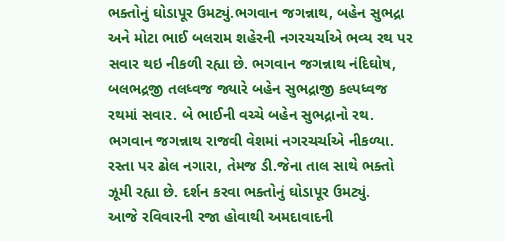ભક્તોનું ઘોડાપૂર ઉમટ્યું.ભગવાન જગન્નાથ, બહેન સુભદ્રા અને મોટા ભાઈ બલરામ શહેરની નગરચર્ચાએ ભવ્ય રથ પર સવાર થઇ નીકળી રહ્યા છે. ભગવાન જગન્નાથ નંદિઘોષ, બલભદ્રજી તલધ્વજ જ્યારે બહેન સુભદ્રાજી કલ્પધ્વજ રથમાં સવાર. બે ભાઈની વચ્ચે બહેન સુભદ્રાનો રથ. ભગવાન જગન્નાથ રાજવી વેશમાં નગરચર્ચાએ નીકળ્યા. રસ્તા પર ઢોલ નગારા, તેમજ ડી.જેના તાલ સાથે ભક્તો ઝૂમી રહ્યા છે. દર્શન કરવા ભક્તોનું ઘોડાપૂર ઉમટ્યું.
આજે રવિવારની રજા હોવાથી અમદાવાદની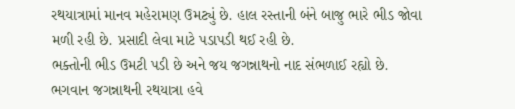રથયાત્રામાં માનવ મહેરામણ ઉમટ્યું છે. હાલ રસ્તાની બંને બાજુ ભારે ભીડ જોવા મળી રહી છે. પ્રસાદી લેવા માટે પડાપડી થઈ રહી છે.
ભક્તોની ભીડ ઉમટી પડી છે અને જય જગન્નાથનો નાદ સંભળાઈ રહ્યો છે. ભગવાન જગન્નાથની રથયાત્રા હવે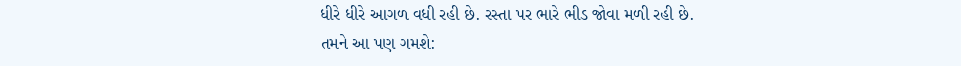ધીરે ધીરે આગળ વધી રહી છે. રસ્તા પર ભારે ભીડ જોવા મળી રહી છે.
તમને આ પણ ગમશે: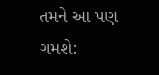તમને આ પણ ગમશે: